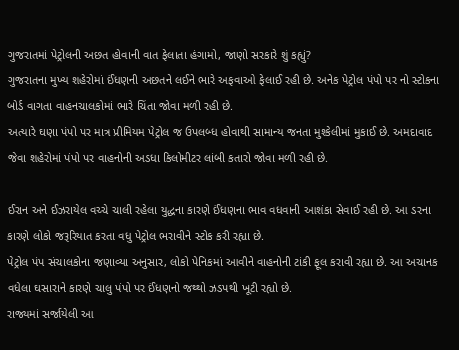ગુજરાતમાં પેટ્રોલની અછત હોવાની વાત ફેલાતા હંગામો, જાણો સરકારે શું કહ્યું?
ગુજરાતના મુખ્ય શહેરોમાં ઈંધણની અછતને લઈને ભારે અફવાઓ ફેલાઈ રહી છે. અનેક પેટ્રોલ પંપો પર નો સ્ટોકના બોર્ડ વાગતા વાહનચાલકોમાં ભારે ચિંતા જોવા મળી રહી છે.
અત્યારે ઘણા પંપો પર માત્ર પ્રીમિયમ પેટ્રોલ જ ઉપલબ્ધ હોવાથી સામાન્ય જનતા મુશ્કેલીમાં મુકાઈ છે. અમદાવાદ જેવા શહેરોમાં પંપો પર વાહનોની અડધા કિલોમીટર લાંબી કતારો જોવા મળી રહી છે.

ઈરાન અને ઈઝરાયેલ વચ્ચે ચાલી રહેલા યુદ્ધના કારણે ઈંધણના ભાવ વધવાની આશંકા સેવાઈ રહી છે. આ ડરના કારણે લોકો જરૂરિયાત કરતા વધુ પેટ્રોલ ભરાવીને સ્ટોક કરી રહ્યા છે.
પેટ્રોલ પંપ સંચાલકોના જણાવ્યા અનુસાર, લોકો પેનિકમાં આવીને વાહનોની ટાંકી ફૂલ કરાવી રહ્યા છે. આ અચાનક વધેલા ઘસારાને કારણે ચાલુ પંપો પર ઈંધણનો જથ્થો ઝડપથી ખૂટી રહ્યો છે.
રાજ્યમાં સર્જાયેલી આ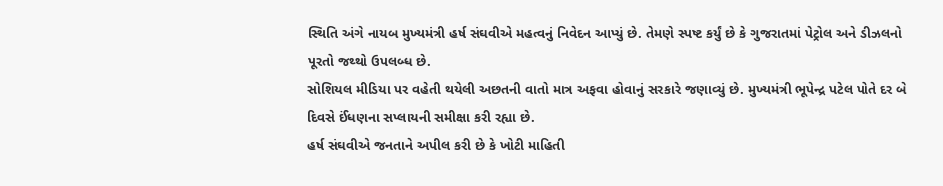સ્થિતિ અંગે નાયબ મુખ્યમંત્રી હર્ષ સંઘવીએ મહત્વનું નિવેદન આપ્યું છે. તેમણે સ્પષ્ટ કર્યું છે કે ગુજરાતમાં પેટ્રોલ અને ડીઝલનો પૂરતો જથ્થો ઉપલબ્ધ છે.
સોશિયલ મીડિયા પર વહેતી થયેલી અછતની વાતો માત્ર અફવા હોવાનું સરકારે જણાવ્યું છે. મુખ્યમંત્રી ભૂપેન્દ્ર પટેલ પોતે દર બે દિવસે ઈંધણના સપ્લાયની સમીક્ષા કરી રહ્યા છે.
હર્ષ સંઘવીએ જનતાને અપીલ કરી છે કે ખોટી માહિતી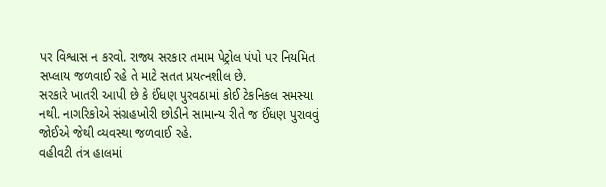પર વિશ્વાસ ન કરવો. રાજ્ય સરકાર તમામ પેટ્રોલ પંપો પર નિયમિત સપ્લાય જળવાઈ રહે તે માટે સતત પ્રયત્નશીલ છે.
સરકારે ખાતરી આપી છે કે ઈંધણ પુરવઠામાં કોઈ ટેકનિકલ સમસ્યા નથી. નાગરિકોએ સંગ્રહખોરી છોડીને સામાન્ય રીતે જ ઈંધણ પુરાવવું જોઈએ જેથી વ્યવસ્થા જળવાઈ રહે.
વહીવટી તંત્ર હાલમાં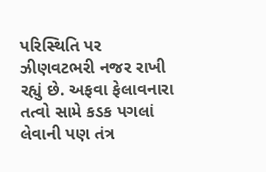પરિસ્થિતિ પર ઝીણવટભરી નજર રાખી રહ્યું છે. અફવા ફેલાવનારા તત્વો સામે કડક પગલાં લેવાની પણ તંત્ર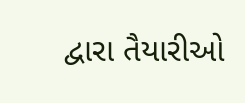દ્વારા તૈયારીઓ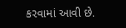કરવામાં આવી છે.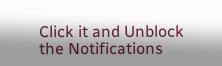Click it and Unblock the Notifications